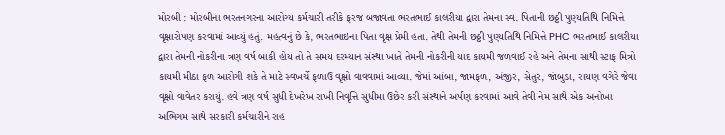મોરબી : મોરબીના ભરતનગરના આરોગ્ય કર્મચારી તરીકે ફરજ બજાવતા ભરતભાઈ કાલરીયા દ્વારા તેમના સ્વ. પિતાની છઠ્ઠી પુણ્યતિથિ નિમિત્તે વૃક્ષારોપણ કરવામાં આવ્યું હતું. મહત્વનું છે કે, ભરતભાઇના પિતા વૃક્ષ પ્રેમી હતા. તેથી તેમની છઠ્ઠી પુણ્યતિથિ નિમિત્તે PHC ભરતભાઈ કાલરીયા દ્વારા તેમની નોકરીના ત્રણ વર્ષ બાકી હોય તો તે સમય દરમ્યાન સંસ્થા ખાતે તેમની નોકરીની યાદ કાયમી જળવાઈ રહે અને તેમના સાથી સ્ટાફ મિત્રો કાયમી મીઠા ફળ આરોગી શકે તે માટે સ્વખર્ચે ફળાઉ વૃક્ષો વાવવામાં આવ્યા. જેમાં આંબા, જામફળ, અંજીર, સેતુર, જાંબુડા, રાયણ વગેરે જેવા વૃક્ષો વાવેતર કરાયું. હવે ત્રણ વર્ષ સુધી દેખરેખ રાખી નિવૃત્તિ સુધીમા ઉછેર કરી સંસ્થાને અર્પણ કરવામાં આવે તેવી નેમ સાથે એક અનોખા અભિગમ સાથે સરકારી કર્મચારીને રાહ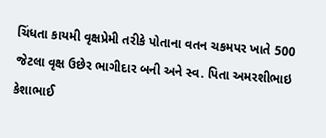ચિંધતા કાયમી વૃક્ષપ્રેમી તરીકે પોતાના વતન ચકમપર ખાતે 500 જેટલા વૃક્ષ ઉછેર ભાગીદાર બની અને સ્વ. પિતા અમરશીભાઇ કેશાભાઈ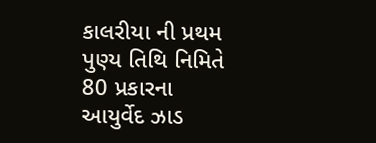કાલરીયા ની પ્રથમ પુણ્ય તિથિ નિમિતે 80 પ્રકારના આયુર્વેદ ઝાડ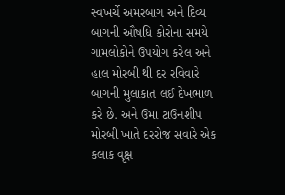સ્વખર્ચે અમરબાગ અને દિવ્ય બાગની ઔષધિ કોરોના સમયે ગામલોકોને ઉપયોગ કરેલ અને હાલ મોરબી થી દર રવિવારે બાગની મુલાકાત લઈ દેખભાળ કરે છે. અને ઉમા ટાઉનશીપ મોરબી ખાતે દરરોજ સવારે એક કલાક વૃક્ષ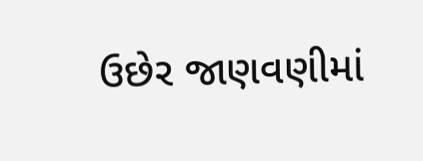ઉછેર જાણવણીમાં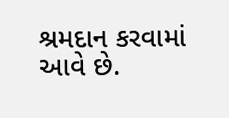શ્રમદાન કરવામાં આવે છે.